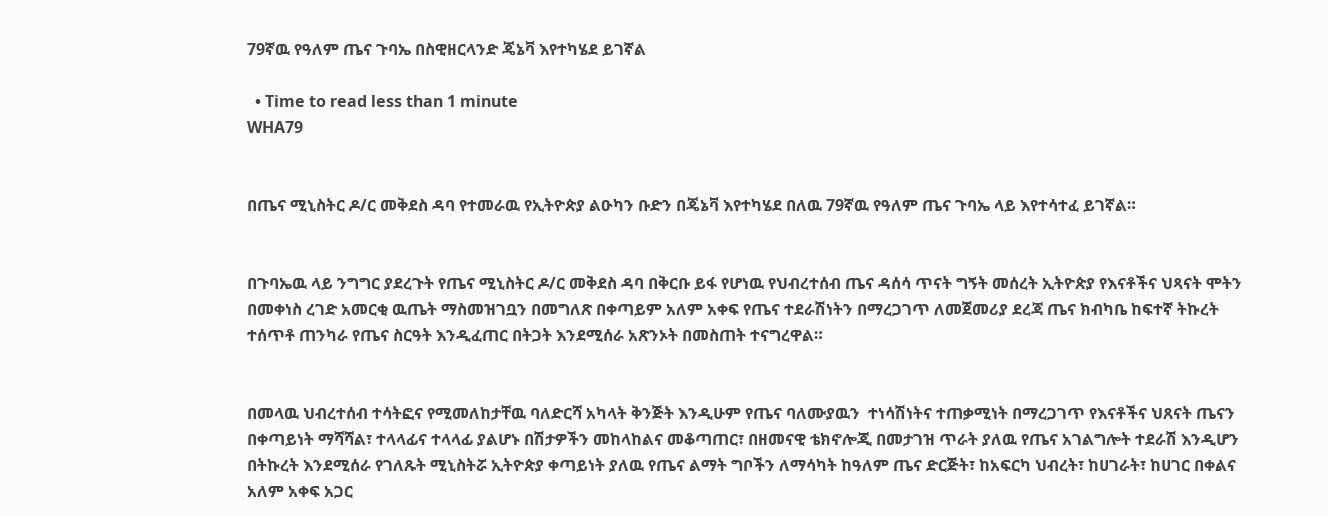79ኛዉ የዓለም ጤና ጉባኤ በስዊዘርላንድ ጄኔቫ እየተካሄደ ይገኛል

  • Time to read less than 1 minute
WHA79


በጤና ሚኒስትር ዶ/ር መቅደስ ዳባ የተመራዉ የኢትዮጵያ ልዑካን ቡድን በጄኔቫ እየተካሄደ በለዉ 79ኛዉ የዓለም ጤና ጉባኤ ላይ እየተሳተፈ ይገኛል።


በጉባኤዉ ላይ ንግግር ያደረጉት የጤና ሚኒስትር ዶ/ር መቅደስ ዳባ በቅርቡ ይፋ የሆነዉ የህብረተሰብ ጤና ዳሰሳ ጥናት ግኝት መሰረት ኢትዮጵያ የእናቶችና ህጻናት ሞትን በመቀነስ ረገድ አመርቂ ዉጤት ማስመዝገቧን በመግለጽ በቀጣይም አለም አቀፍ የጤና ተደራሽነትን በማረጋገጥ ለመጀመሪያ ደረጃ ጤና ክብካቤ ከፍተኛ ትኩረት ተሰጥቶ ጠንካራ የጤና ስርዓት እንዲፈጠር በትጋት እንደሚሰራ አጽንኦት በመስጠት ተናግረዋል።


በመላዉ ህብረተሰብ ተሳትፎና የሚመለከታቸዉ ባለድርሻ አካላት ቅንጅት እንዲሁም የጤና ባለሙያዉን  ተነሳሽነትና ተጠቃሚነት በማረጋገጥ የእናቶችና ህጸናት ጤናን በቀጣይነት ማሻሻል፣ ተላላፊና ተላላፊ ያልሆኑ በሽታዎችን መከላከልና መቆጣጠር፣ በዘመናዊ ቴክኖሎጂ በመታገዝ ጥራት ያለዉ የጤና አገልግሎት ተደራሽ እንዲሆን በትኩረት እንደሚሰራ የገለጹት ሚኒስትሯ ኢትዮጵያ ቀጣይነት ያለዉ የጤና ልማት ግቦችን ለማሳካት ከዓለም ጤና ድርጅት፣ ከአፍርካ ህብረት፣ ከሀገራት፣ ከሀገር በቀልና አለም አቀፍ አጋር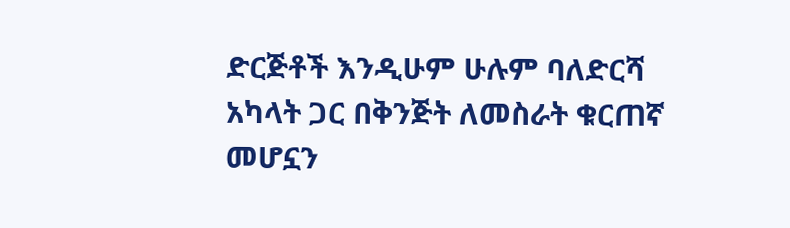ድርጅቶች እንዲሁም ሁሉም ባለድርሻ አካላት ጋር በቅንጅት ለመስራት ቁርጠኛ መሆኗን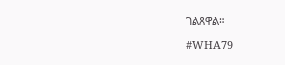ገልጸዋል።

#WHA79